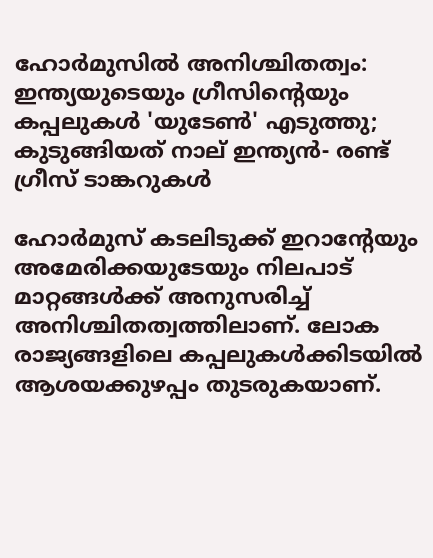ഹോര്‍മുസില്‍ അനിശ്ചിതത്വം: ഇന്ത്യയുടെയും ഗ്രീസിന്റെയും കപ്പലുകള്‍ 'യുടേണ്‍' എടുത്തു; കുടുങ്ങിയത് നാല് ഇന്ത്യന്‍- രണ്ട് ഗ്രീസ് ടാങ്കറുകള്‍

ഹോര്‍മുസ് കടലിടുക്ക് ഇറാന്റേയും അമേരിക്കയുടേയും നിലപാട് മാറ്റങ്ങള്‍ക്ക് അനുസരിച്ച് അനിശ്ചിതത്വത്തിലാണ്. ലോക രാജ്യങ്ങളിലെ കപ്പലുകള്‍ക്കിടയില്‍ ആശയക്കുഴപ്പം തുടരുകയാണ്.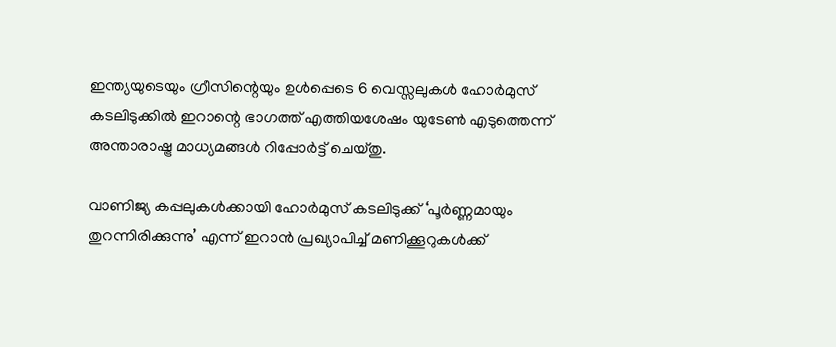ഇന്ത്യയുടെയും ഗ്രീസിന്റെയും ഉള്‍പ്പെടെ 6 വെസ്സലുകള്‍ ഹോര്‍മുസ് കടലിടുക്കില്‍ ഇറാന്റെ ഭാഗത്ത് എത്തിയശേഷം യുടേണ്‍ എടുത്തെന്ന് അന്താരാഷ്ട്ര മാധ്യമങ്ങള്‍ റിപ്പോര്‍ട്ട് ചെയ്തു.

വാണിജ്യ കപ്പലുകള്‍ക്കായി ഹോര്‍മുസ് കടലിടുക്ക് ‘പൂര്‍ണ്ണമായും തുറന്നിരിക്കുന്നു’ എന്ന് ഇറാന്‍ പ്രഖ്യാപിച്ച് മണിക്കൂറുകള്‍ക്ക്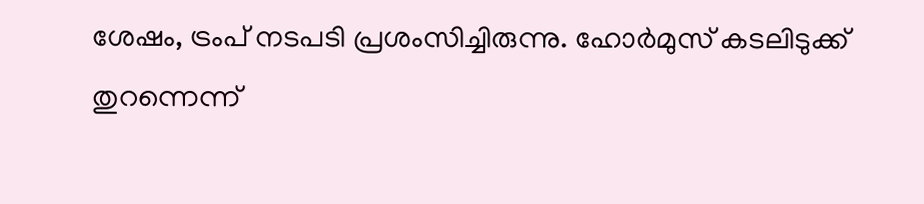ശേഷം, ട്രംപ് നടപടി പ്രശംസിച്ചിരുന്നു. ഹോര്‍മുസ് കടലിടുക്ക് തുറന്നെന്ന്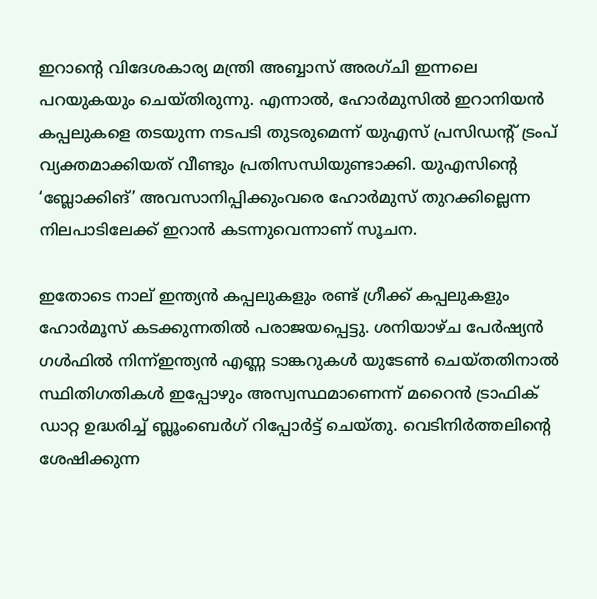ഇറാന്റെ വിദേശകാര്യ മന്ത്രി അബ്ബാസ് അരഗ്ചി ഇന്നലെ പറയുകയും ചെയ്തിരുന്നു. എന്നാല്‍, ഹോര്‍മുസില്‍ ഇറാനിയന്‍ കപ്പലുകളെ തടയുന്ന നടപടി തുടരുമെന്ന് യുഎസ് പ്രസിഡന്റ് ട്രംപ് വ്യക്തമാക്കിയത് വീണ്ടും പ്രതിസന്ധിയുണ്ടാക്കി. യുഎസിന്റെ ‘ബ്ലോക്കിങ്’ അവസാനിപ്പിക്കുംവരെ ഹോര്‍മുസ് തുറക്കില്ലെന്ന നിലപാടിലേക്ക് ഇറാന്‍ കടന്നുവെന്നാണ് സൂചന.

ഇതോടെ നാല് ഇന്ത്യന്‍ കപ്പലുകളും രണ്ട് ഗ്രീക്ക് കപ്പലുകളും ഹോര്‍മൂസ് കടക്കുന്നതില്‍ പരാജയപ്പെട്ടു. ശനിയാഴ്ച പേര്‍ഷ്യന്‍ ഗള്‍ഫില്‍ നിന്ന്ഇന്ത്യന്‍ എണ്ണ ടാങ്കറുകള്‍ യുടേണ്‍ ചെയ്തതിനാല്‍ സ്ഥിതിഗതികള്‍ ഇപ്പോഴും അസ്വസ്ഥമാണെന്ന് മറൈന്‍ ട്രാഫിക് ഡാറ്റ ഉദ്ധരിച്ച് ബ്ലൂംബെര്‍ഗ് റിപ്പോര്‍ട്ട് ചെയ്തു. വെടിനിര്‍ത്തലിന്റെ ശേഷിക്കുന്ന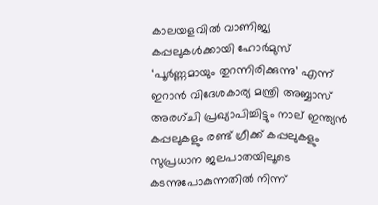കാലയളവില്‍ വാണിജ്യ കപ്പലുകള്‍ക്കായി ഹോര്‍മുസ് ‘പൂര്‍ണ്ണമായും തുറന്നിരിക്കുന്നു’ എന്ന് ഇറാന്‍ വിദേശകാര്യ മന്ത്രി അബ്ബാസ് അരഗ്ചി പ്രഖ്യാപിച്ചിട്ടും നാല് ഇന്ത്യന്‍ കപ്പലുകളും രണ്ട് ഗ്രീക്ക് കപ്പലുകളും സുപ്രധാന ജലപാതയിലൂടെ കടന്നുപോകുന്നതില്‍ നിന്ന്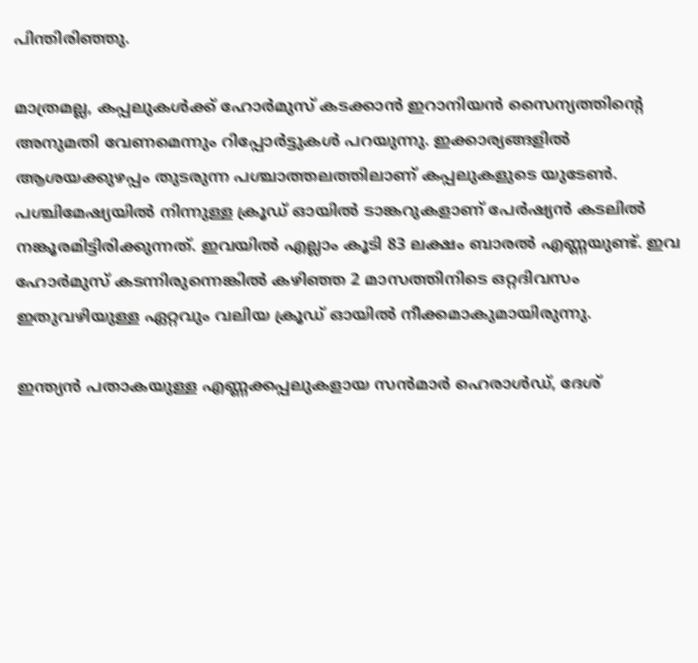പിന്തിരിഞ്ഞു.

മാത്രമല്ല, കപ്പലുകള്‍ക്ക് ഹോര്‍മുസ് കടക്കാന്‍ ഇറാനിയന്‍ സൈന്യത്തിന്റെ അനുമതി വേണമെന്നും റിപ്പോര്‍ട്ടുകള്‍ പറയുന്നു. ഇക്കാര്യങ്ങളില്‍ ആശയക്കുഴപ്പം തുടരുന്ന പശ്ചാത്തലത്തിലാണ് കപ്പലുകളുടെ യുടേണ്‍. പശ്ചിമേഷ്യയില്‍ നിന്നുള്ള ക്രൂഡ് ഓയില്‍ ടാങ്കറുകളാണ് പേര്‍ഷ്യന്‍ കടലില്‍ നങ്കൂരമിട്ടിരിക്കുന്നത്. ഇവയില്‍ എല്ലാം കൂടി 83 ലക്ഷം ബാരല്‍ എണ്ണയുണ്ട്. ഇവ ഹോര്‍മുസ് കടന്നിരുന്നെങ്കില്‍ കഴിഞ്ഞ 2 മാസത്തിനിടെ ഒറ്റദിവസം ഇതുവഴിയുള്ള ഏറ്റവും വലിയ ക്രൂഡ് ഓയില്‍ നീക്കമാകുമായിരുന്നു.

ഇന്ത്യന്‍ പതാകയുള്ള എണ്ണക്കപ്പലുകളായ സന്‍മാര്‍ ഹെരാള്‍ഡ്, ദേശ്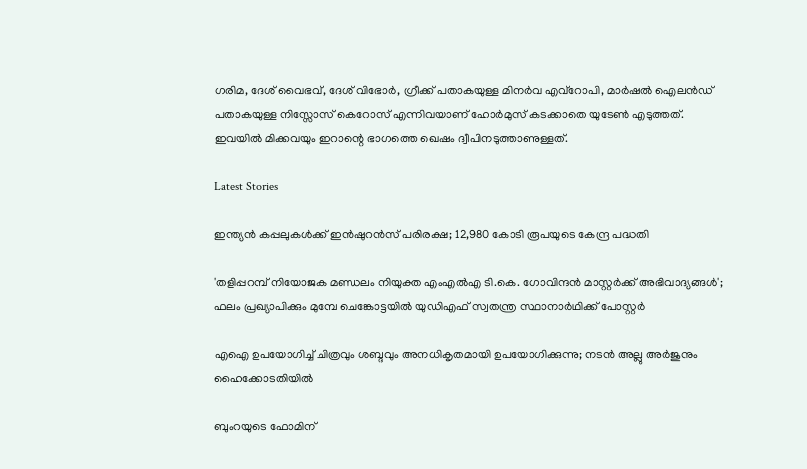ഗരിമ, ദേശ് വൈഭവ്, ദേശ് വിഭോര്‍, ഗ്രീക്ക് പതാകയുള്ള മിനര്‍വ എവ്‌റോപി, മാര്‍ഷല്‍ ഐലന്‍ഡ് പതാകയുള്ള നിസ്സോസ് കെറോസ് എന്നിവയാണ് ഹോര്‍മുസ് കടക്കാതെ യുടേണ്‍ എടുത്തത്. ഇവയില്‍ മിക്കവയും ഇറാന്റെ ഭാഗത്തെ ഖെഷം ദ്വീപിനടുത്താണുള്ളത്.

Latest Stories

ഇന്ത്യൻ കപ്പലുകൾക്ക് ഇൻഷുറൻസ് പരിരക്ഷ; 12,980 കോടി രൂപയുടെ കേന്ദ്ര പദ്ധതി

'തളിപ്പറമ്പ് നിയോജക മണ്ഡലം നിയുക്ത എംഎല്‍എ ടി.കെ. ഗോവിന്ദന്‍ മാസ്റ്റര്‍ക്ക് അഭിവാദ്യങ്ങള്‍'; ഫലം പ്രഖ്യാപിക്കും മുമ്പേ ചെങ്കോട്ടയില്‍ യുഡിഎഫ് സ്വതന്ത്ര സ്ഥാനാര്‍ഥിക്ക് പോസ്റ്റര്‍

എഐ ഉപയോഗിച്ച് ചിത്രവും ശബ്ദവും അനധികൃതമായി ഉപയോഗിക്കുന്നു; നടന്‍ അല്ലു അര്‍ജുനും ഹൈക്കോടതിയില്‍

ബുംറയുടെ ഫോമിന്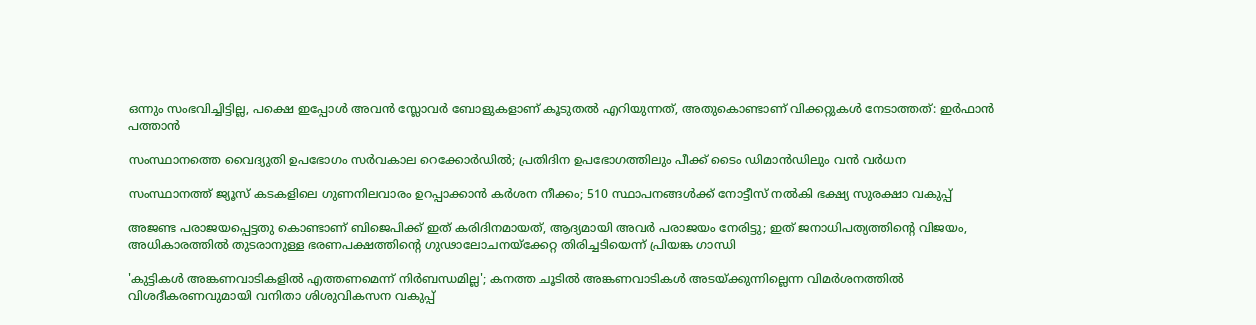ഒന്നും സംഭവിച്ചിട്ടില്ല, പക്ഷെ ഇപ്പോൾ അവൻ സ്ലോവർ ബോളുകളാണ് കൂടുതൽ എറിയുന്നത്, അതുകൊണ്ടാണ് വിക്കറ്റുകൾ നേടാത്തത്: ഇർഫാൻ പത്താൻ

സംസ്ഥാനത്തെ വൈദ്യുതി ഉപഭോഗം സർവകാല റെക്കോർഡിൽ; പ്രതിദിന ഉപഭോഗത്തിലും പീക്ക് ടൈം ഡിമാൻഡിലും വൻ വർധന

സംസ്ഥാനത്ത് ജ്യൂസ് കടകളിലെ ഗുണനിലവാരം ഉറപ്പാക്കാൻ കർശന നീക്കം; 510 സ്ഥാപനങ്ങൾക്ക് നോട്ടീസ് നൽകി ഭക്ഷ്യ സുരക്ഷാ വകുപ്പ്

അജണ്ട പരാജയപ്പെട്ടതു കൊണ്ടാണ് ബിജെപിക്ക് ഇത് കരിദിനമായത്, ആദ്യമായി അവര്‍ പരാജയം നേരിട്ടു; ഇത് ജനാധിപത്യത്തിന്റെ വിജയം, അധികാരത്തില്‍ തുടരാനുള്ള ഭരണപക്ഷത്തിന്റെ ഗുഢാലോചനയ്‌ക്കേറ്റ തിരിച്ചടിയെന്ന് പ്രിയങ്ക ഗാന്ധി

'കുട്ടികൾ അങ്കണവാടികളിൽ എത്തണമെന്ന് നിർബന്ധമില്ല'; കനത്ത ചൂടിൽ അങ്കണവാടികൾ അടയ്ക്കുന്നില്ലെന്ന വിമർശനത്തിൽ വിശദീകരണവുമായി വനിതാ ശിശുവികസന വകുപ്പ്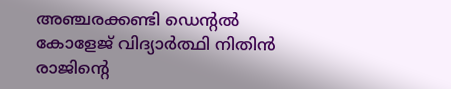അഞ്ചരക്കണ്ടി ഡെന്റൽ കോളേജ് വിദ്യാർത്ഥി നിതിൻ രാജിന്റെ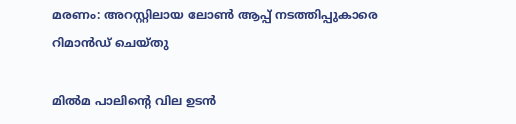മരണം: അറസ്റ്റിലായ ലോൺ ആപ്പ് നടത്തിപ്പുകാരെ റിമാൻഡ് ചെയ്തു

മില്‍മ പാലിന്റെ വില ഉടന്‍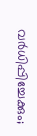വര്‍ധിപ്പിച്ചേക്കും;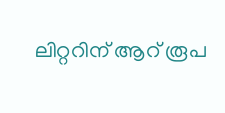ലിറ്ററിന് ആറ് രൂപ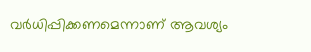വര്‍ധിപ്പിക്കണമെന്നാണ് ആവശ്യം